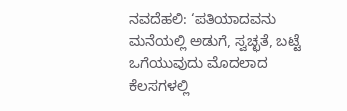ನವದೆಹಲಿ: ‘ಪತಿಯಾದವನು ಮನೆಯಲ್ಲಿ ಅಡುಗೆ, ಸ್ವಚ್ಛತೆ, ಬಟ್ಟೆ ಒಗೆಯುವುದು ಮೊದಲಾದ ಕೆಲಸಗಳಲ್ಲಿ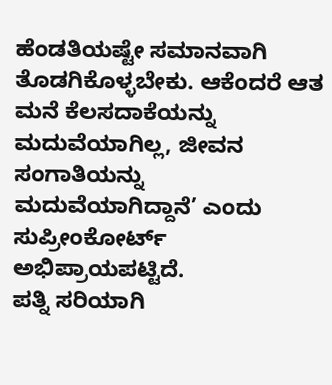ಹೆಂಡತಿಯಷ್ಟೇ ಸಮಾನವಾಗಿ ತೊಡಗಿಕೊಳ್ಳಬೇಕು. ಆಕೆಂದರೆ ಆತ ಮನೆ ಕೆಲಸದಾಕೆಯನ್ನು ಮದುವೆಯಾಗಿಲ್ಲ, ಜೀವನ ಸಂಗಾತಿಯನ್ನು ಮದುವೆಯಾಗಿದ್ದಾನೆ’ ಎಂದು ಸುಪ್ರೀಂಕೋರ್ಟ್ ಅಭಿಪ್ರಾಯಪಟ್ಟಿದೆ.
ಪತ್ನಿ ಸರಿಯಾಗಿ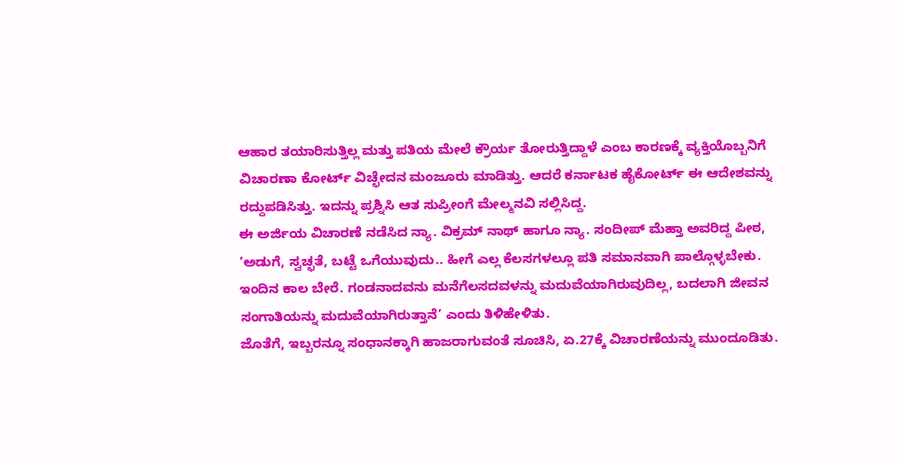ಆಹಾರ ತಯಾರಿಸುತ್ತಿಲ್ಲ ಮತ್ತು ಪತಿಯ ಮೇಲೆ ಕ್ರೌರ್ಯ ತೋರುತ್ತಿದ್ದಾಳೆ ಎಂಬ ಕಾರಣಕ್ಕೆ ವ್ಯಕ್ತಿಯೊಬ್ಬನಿಗೆ ವಿಚಾರಣಾ ಕೋರ್ಟ್ ವಿಚ್ಛೇದನ ಮಂಜೂರು ಮಾಡಿತ್ತು. ಆದರೆ ಕರ್ನಾಟಕ ಹೈಕೋರ್ಟ್ ಈ ಆದೇಶವನ್ನು ರದ್ದುಪಡಿಸಿತ್ತು. ಇದನ್ನು ಪ್ರಶ್ನಿಸಿ ಆತ ಸುಪ್ರೀಂಗೆ ಮೇಲ್ಮನವಿ ಸಲ್ಲಿಸಿದ್ದ.
ಈ ಅರ್ಜಿಯ ವಿಚಾರಣೆ ನಡೆಸಿದ ನ್ಯಾ. ವಿಕ್ರಮ್ ನಾಥ್ ಹಾಗೂ ನ್ಯಾ. ಸಂದೀಪ್ ಮೆಹ್ತಾ ಅವರಿದ್ದ ಪೀಠ, ‘ಅಡುಗೆ, ಸ್ವಚ್ಛತೆ, ಬಟ್ಟೆ ಒಗೆಯುವುದು.. ಹೀಗೆ ಎಲ್ಲ ಕೆಲಸಗಳಲ್ಲೂ ಪತಿ ಸಮಾನವಾಗಿ ಪಾಲ್ಗೊಳ್ಳಬೇಕು. ಇಂದಿನ ಕಾಲ ಬೇರೆ. ಗಂಡನಾದವನು ಮನೆಗೆಲಸದವಳನ್ನು ಮದುವೆಯಾಗಿರುವುದಿಲ್ಲ, ಬದಲಾಗಿ ಜೀವನ ಸಂಗಾತಿಯನ್ನು ಮದುವೆಯಾಗಿರುತ್ತಾನೆ’ ಎಂದು ತಿಳಿಹೇಳಿತು.
ಜೊತೆಗೆ, ಇಬ್ಬರನ್ನೂ ಸಂಧಾನಕ್ಕಾಗಿ ಹಾಜರಾಗುವಂತೆ ಸೂಚಿಸಿ, ಏ.27ಕ್ಕೆ ವಿಚಾರಣೆಯನ್ನು ಮುಂದೂಡಿತು.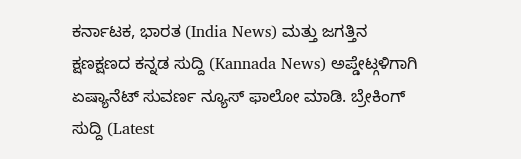ಕರ್ನಾಟಕ, ಭಾರತ (India News) ಮತ್ತು ಜಗತ್ತಿನ ಕ್ಷಣಕ್ಷಣದ ಕನ್ನಡ ಸುದ್ದಿ (Kannada News) ಅಪ್ಡೇಟ್ಗಳಿಗಾಗಿ ಏಷ್ಯಾನೆಟ್ ಸುವರ್ಣ ನ್ಯೂಸ್ ಫಾಲೋ ಮಾಡಿ. ಬ್ರೇಕಿಂಗ್ ಸುದ್ದಿ (Latest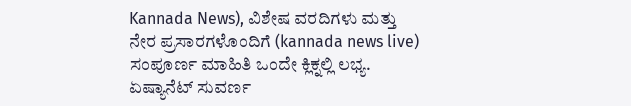Kannada News), ವಿಶೇಷ ವರದಿಗಳು ಮತ್ತು ನೇರ ಪ್ರಸಾರಗಳೊಂದಿಗೆ (kannada news live) ಸಂಪೂರ್ಣ ಮಾಹಿತಿ ಒಂದೇ ಕ್ಲಿಕ್ನಲ್ಲಿ ಲಭ್ಯ. ಏಷ್ಯಾನೆಟ್ ಸುವರ್ಣ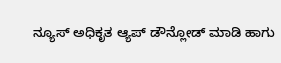ನ್ಯೂಸ್ ಅಧಿಕೃತ ಆ್ಯಪ್ ಡೌನ್ಲೋಡ್ ಮಾಡಿ ಹಾಗು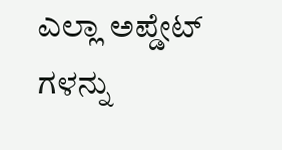ಎಲ್ಲಾ ಅಪ್ಡೇಟ್ ಗಳನ್ನು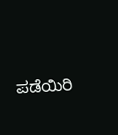ಪಡೆಯಿರಿ